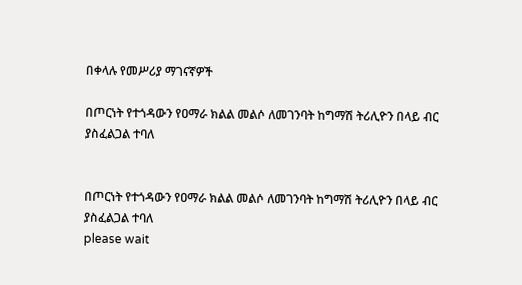በቀላሉ የመሥሪያ ማገናኛዎች

በጦርነት የተጎዳውን የዐማራ ክልል መልሶ ለመገንባት ከግማሽ ትሪሊዮን በላይ ብር ያስፈልጋል ተባለ


በጦርነት የተጎዳውን የዐማራ ክልል መልሶ ለመገንባት ከግማሽ ትሪሊዮን በላይ ብር ያስፈልጋል ተባለ
please wait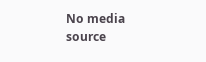No media source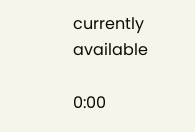currently available

0:00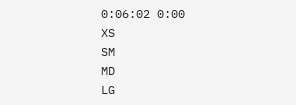0:06:02 0:00
XS
SM
MD
LG